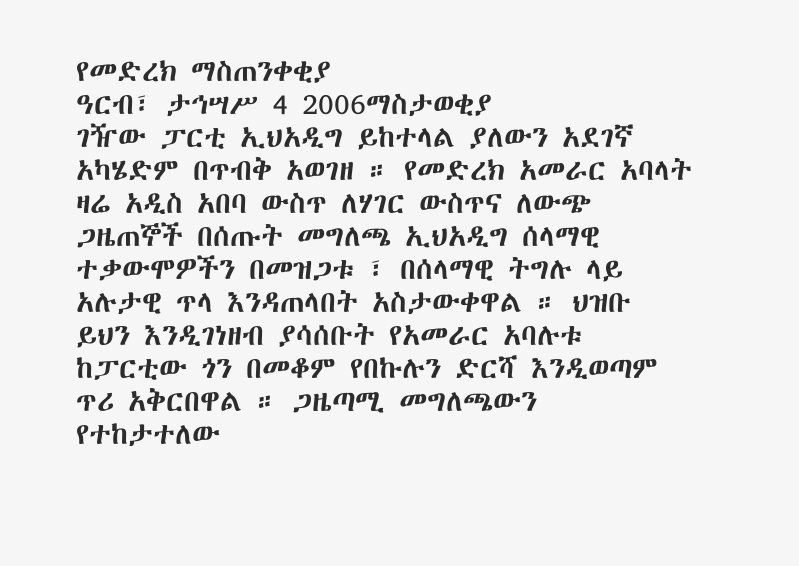የመድረክ ማስጠንቀቂያ
ዓርብ፣ ታኅሣሥ 4 2006ማስታወቂያ
ገዥው ፓርቲ ኢህአዲግ ይከተላል ያለውን አደገኛ አካሄድም በጥብቅ አወገዘ ። የመድረክ አመራር አባላት ዛሬ አዲስ አበባ ውስጥ ለሃገር ውስጥና ለውጭ ጋዜጠኞች በሰጡት መግለጫ ኢህአዲግ ሰላማዊ ተቃውሞዎችን በመዝጋቱ ፣ በሰላማዊ ትግሉ ላይ አሉታዊ ጥላ እንዳጠላበት አስታውቀዋል ። ህዝቡ ይህን እንዲገነዘብ ያሳሰቡት የአመራር አባሉቱ ከፓርቲው ጎን በመቆም የበኩሉን ድርሻ እንዲወጣም ጥሪ አቅርበዋል ። ጋዜጣሚ መግለጫውን የተከታተለው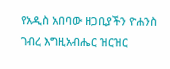የአዲስ አበባው ዘጋቢያችን ዮሐንስ ገብረ እግዚአብሔር ዝርዝር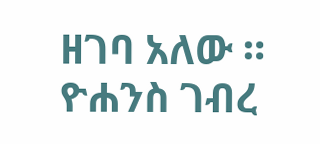ዘገባ አለው ።
ዮሐንስ ገብረ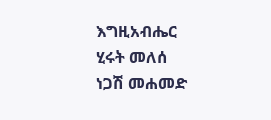እግዚአብሔር
ሂሩት መለሰ
ነጋሽ መሐመድ